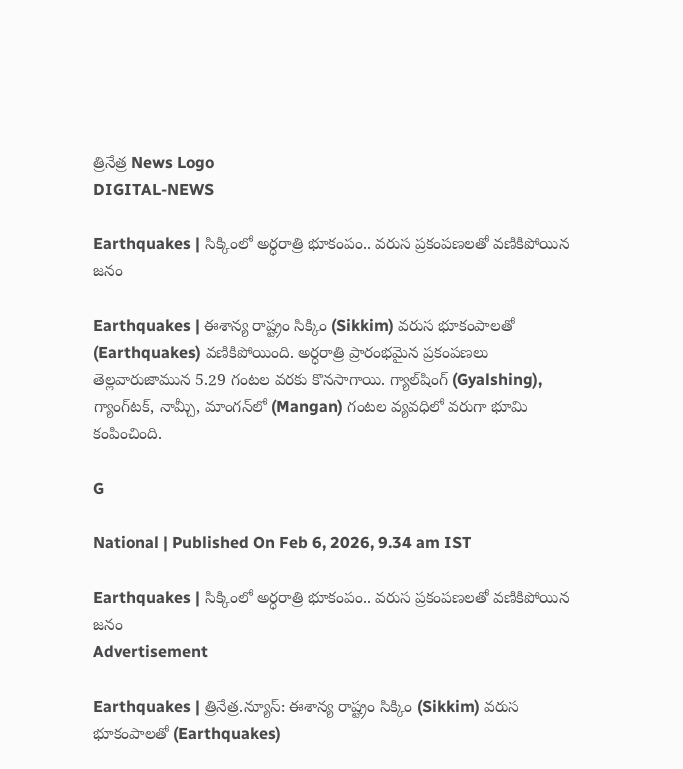త్రినేత్ర News Logo
DIGITAL-NEWS

Earthquakes | సిక్కింలో అర్ధరాత్రి భూకంపం.. వ‌రుస ప్ర‌కంప‌ణ‌ల‌తో వ‌ణికిపోయిన జ‌నం

Earthquakes | ఈశాన్య రాష్ట్రం సిక్కిం (Sikkim) వ‌రుస భూకంపాల‌తో (Earthquakes) వ‌ణికిపోయింది. అర్ధ‌రాత్రి ప్రారంభ‌మైన ప్ర‌కంప‌ణ‌లు తెల్ల‌వారుజామున 5.29 గంట‌ల వ‌ర‌కు కొన‌సాగాయి. గ్యాల్‌షింగ్ (Gyalshing), గ్యాంగ్‌ట‌క్‌, నామ్చీ, మాంగ‌న్‌లో (Mangan) గంట‌ల వ్య‌వ‌ధిలో వ‌రుగా భూమి కంపించింది.

G

National | Published On Feb 6, 2026, 9.34 am IST

Earthquakes | సిక్కింలో అర్ధరాత్రి భూకంపం.. వ‌రుస ప్ర‌కంప‌ణ‌ల‌తో వ‌ణికిపోయిన జ‌నం
Advertisement

Earthquakes | త్రినేత్ర‌.న్యూస్‌: ఈశాన్య రాష్ట్రం సిక్కిం (Sikkim) వ‌రుస భూకంపాల‌తో (Earthquakes)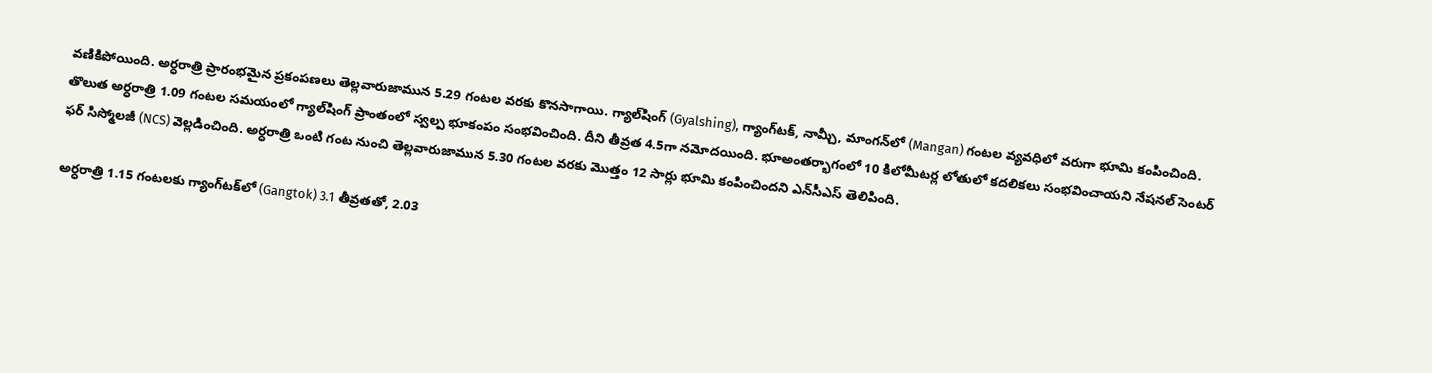వ‌ణికిపోయింది. అర్ధ‌రాత్రి ప్రారంభ‌మైన ప్ర‌కంప‌ణ‌లు తెల్ల‌వారుజామున 5.29 గంట‌ల వ‌ర‌కు కొన‌సాగాయి. గ్యాల్‌షింగ్ (Gyalshing), గ్యాంగ్‌ట‌క్‌, నామ్చీ, మాంగ‌న్‌లో (Mangan) గంట‌ల వ్య‌వ‌ధిలో వ‌రుగా భూమి కంపించింది. తొలుత‌ అర్ధ‌రాత్రి 1.09 గంట‌ల స‌మ‌యంలో గ్యాల్‌షింగ్ ప్రాంతంలో స్వల్ప భూకంపం సంభవించింది. దీని తీవ్ర‌త 4.5గా న‌మోద‌యింది. భూఅంత‌ర్భాగంలో 10 కిలోమీట‌ర్ల లోతులో క‌ద‌లిక‌లు సంభ‌వించాయ‌ని నేషనల్ సెంటర్ ఫర్ సిస్మోలజీ (NCS) వెల్లడించింది. అర్ధ‌రాత్రి ఒంటి గంట నుంచి తెల్ల‌వారుజామున 5.30 గంట‌ల వ‌ర‌కు మొత్తం 12 సార్లు భూమి కంపించింద‌ని ఎన్‌సీఎస్ తెలిపింది.

అర్ధ‌రాత్రి 1.15 గంట‌ల‌కు గ్యాంగ్‌ట‌క్‌లో (Gangtok) 3.1 తీవ్ర‌త‌తో, 2.03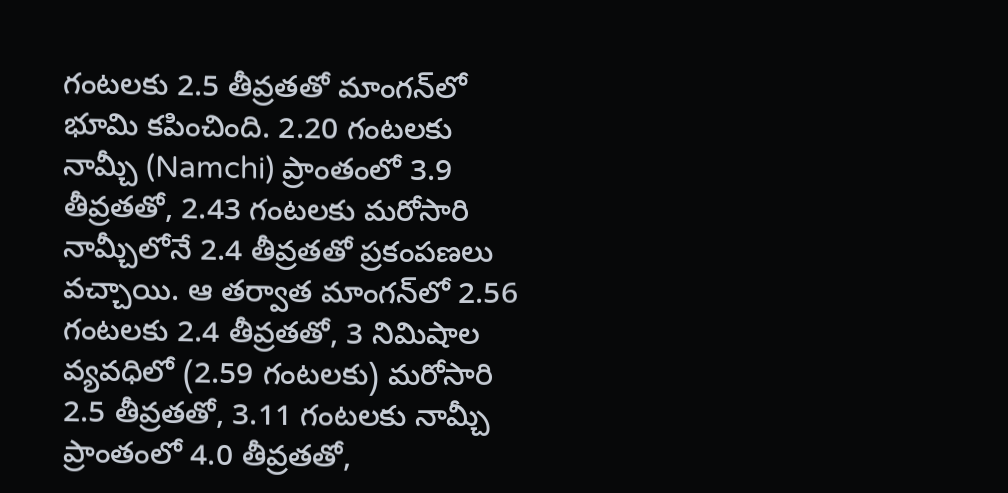గంట‌ల‌కు 2.5 తీవ్ర‌త‌తో మాంగ‌న్‌లో భూమి క‌పించింది. 2.20 గంట‌ల‌కు నామ్చీ (Namchi) ప్రాంతంలో 3.9 తీవ్ర‌త‌తో, 2.43 గంట‌ల‌కు మ‌రోసారి నామ్చీలోనే 2.4 తీవ్ర‌త‌తో ప్ర‌కంప‌ణ‌లు వ‌చ్చాయి. ఆ త‌ర్వాత మాంగ‌న్‌లో 2.56 గంట‌ల‌కు 2.4 తీవ్ర‌త‌తో, 3 నిమిషాల వ్య‌వ‌ధిలో (2.59 గంట‌ల‌కు) మ‌రోసారి 2.5 తీవ్ర‌త‌తో, 3.11 గంట‌ల‌కు నామ్చీ ప్రాంతంలో 4.0 తీవ్ర‌త‌తో,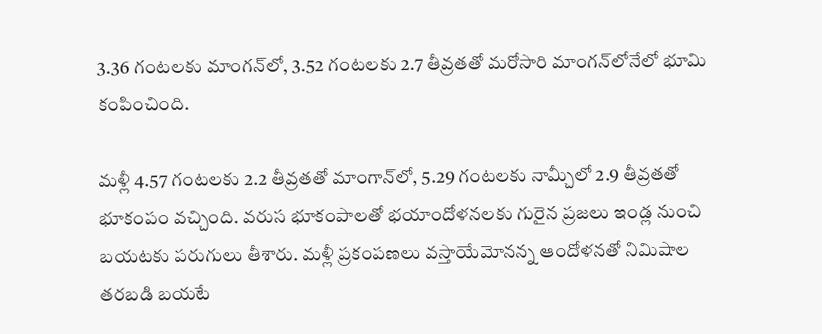3.36 గంట‌ల‌కు మాంగ‌న్‌లో, 3.52 గంట‌ల‌కు 2.7 తీవ్ర‌త‌తో మ‌రోసారి మాంగ‌న్‌లోనేలో భూమి కంపించింది.

మ‌ళ్లీ 4.57 గంట‌ల‌కు 2.2 తీవ్ర‌త‌తో మాంగాన్‌లో, 5.29 గంట‌ల‌కు నామ్చీలో 2.9 తీవ్ర‌త‌తో భూకంపం వ‌చ్చింది. వ‌రుస భూకంపాల‌తో భ‌యాందోళన‌ల‌కు గురైన‌ ప్రజలు ఇండ్ల‌ నుంచి బయటకు పరుగులు తీశారు. మ‌ళ్లీ ప్ర‌కంప‌ణ‌లు వస్తాయేమోనన్న ఆందోళనతో నిమిషాల తరబడి బయటే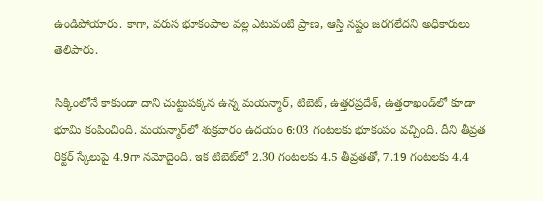ఉండిపోయారు. కాగా, వ‌రుస భూకంపాల వ‌ల్ల ఎటువంటి ప్రాణ, ఆస్తి నష్టం జరగలేదని అధికారులు తెలిపారు.

సిక్కింలోనే కాకుండా దాని చుట్టుప‌క్క‌న ఉన్న మ‌య‌న్మార్‌, టిబెట్‌, ఉత్త‌ర‌ప్ర‌దేశ్‌, ఉత్త‌రాఖండ్‌లో కూడా భూమి కంపించింది. మయన్మార్‌లో శుక్రవారం ఉదయం 6:03 గంటలకు భూకంపం వ‌చ్చింది. దీని తీవ్ర‌త రిక్టర్ స్కేలుపై 4.9గా నమోదైంది. ఇక టిబెట్‌లో 2.30 గంట‌ల‌కు 4.5 తీవ్ర‌త‌తో, 7.19 గంట‌ల‌కు 4.4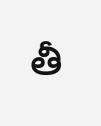తీ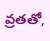వ్ర‌త‌తో,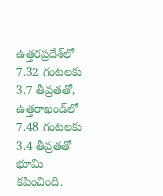ఉత్త‌ర‌ప్ర‌దేశ్‌లో 7.32 గంట‌ల‌కు 3.7 తీవ్ర‌త‌తో, ఉత్త‌రాఖండ్‌లో 7.48 గంట‌ల‌కు 3.4 తీవ్ర‌త‌తో భూమి కపించింది.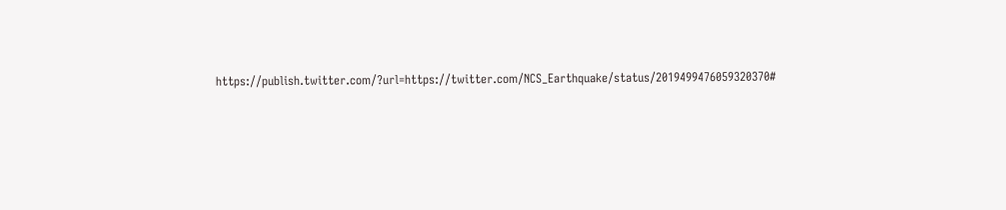https://publish.twitter.com/?url=https://twitter.com/NCS_Earthquake/status/2019499476059320370#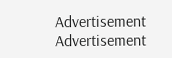Advertisement
Advertisement